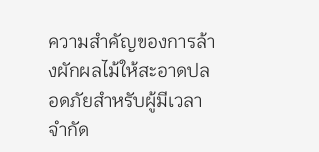ความสำคัญของการล้างผักผลไม้ให้สะอาดปลอดภัยสำหรับผู้มีเวลาจำกัด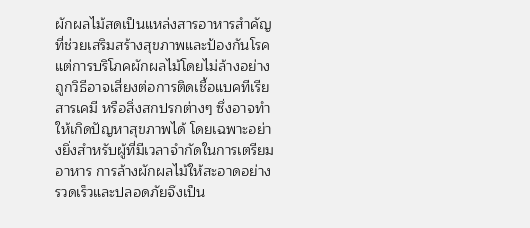ผักผลไม้สดเป็นแหล่งสารอาหารสำคัญที่ช่วยเสริมสร้างสุขภาพและป้องกันโรค แต่การบริโภคผักผลไม้โดยไม่ล้างอย่างถูกวิธีอาจเสี่ยงต่อการติดเชื้อแบคทีเรีย สารเคมี หรือสิ่งสกปรกต่างๆ ซึ่งอาจทำให้เกิดปัญหาสุขภาพได้ โดยเฉพาะอย่างยิ่งสำหรับผู้ที่มีเวลาจำกัดในการเตรียมอาหาร การล้างผักผลไม้ให้สะอาดอย่างรวดเร็วและปลอดภัยจึงเป็น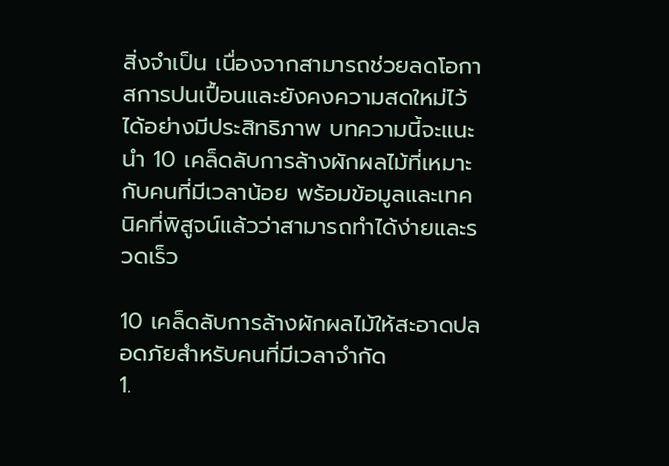สิ่งจำเป็น เนื่องจากสามารถช่วยลดโอกาสการปนเปื้อนและยังคงความสดใหม่ไว้ได้อย่างมีประสิทธิภาพ บทความนี้จะแนะนำ 10 เคล็ดลับการล้างผักผลไม้ที่เหมาะกับคนที่มีเวลาน้อย พร้อมข้อมูลและเทคนิคที่พิสูจน์แล้วว่าสามารถทำได้ง่ายและรวดเร็ว

10 เคล็ดลับการล้างผักผลไม้ให้สะอาดปลอดภัยสำหรับคนที่มีเวลาจำกัด
1.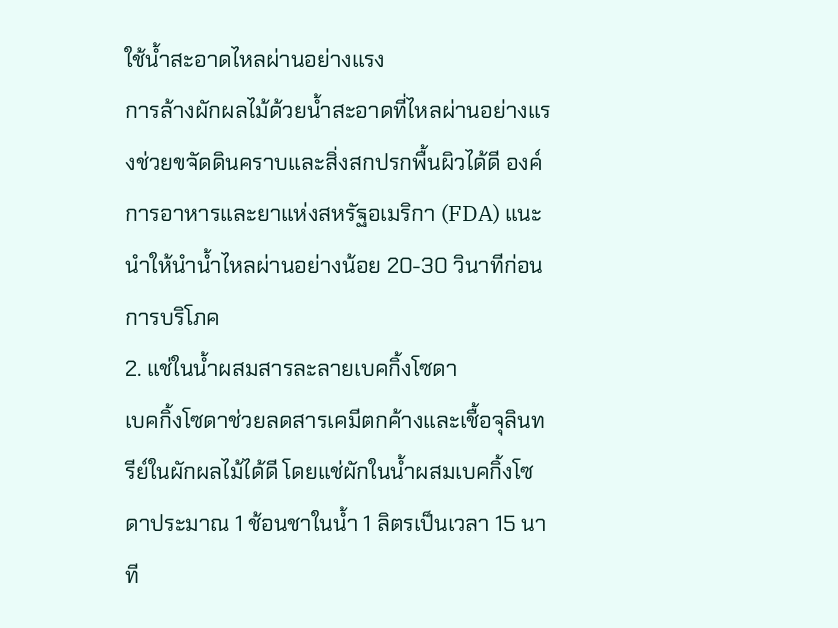ใช้น้ำสะอาดไหลผ่านอย่างแรง
การล้างผักผลไม้ด้วยน้ำสะอาดที่ไหลผ่านอย่างแรงช่วยขจัดดินคราบและสิ่งสกปรกพื้นผิวได้ดี องค์การอาหารและยาแห่งสหรัฐอเมริกา (FDA) แนะนำให้นำน้ำไหลผ่านอย่างน้อย 20-30 วินาทีก่อนการบริโภค
2. แช่ในน้ำผสมสารละลายเบคกิ้งโซดา
เบคกิ้งโซดาช่วยลดสารเคมีตกค้างและเชื้อจุลินทรีย์ในผักผลไม้ได้ดี โดยแช่ผักในน้ำผสมเบคกิ้งโซดาประมาณ 1 ช้อนชาในน้ำ 1 ลิตรเป็นเวลา 15 นาที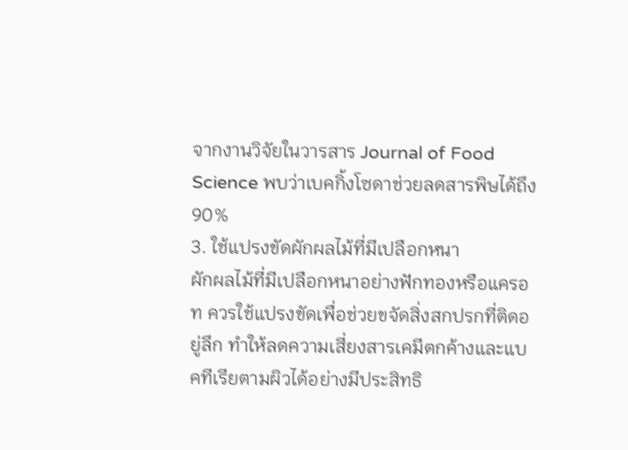จากงานวิจัยในวารสาร Journal of Food Science พบว่าเบคกิ้งโซดาช่วยลดสารพิษได้ถึง 90%
3. ใช้แปรงขัดผักผลไม้ที่มีเปลือกหนา
ผักผลไม้ที่มีเปลือกหนาอย่างฟักทองหรือแครอท ควรใช้แปรงขัดเพื่อช่วยขจัดสิ่งสกปรกที่ติดอยู่ลึก ทำให้ลดความเสี่ยงสารเคมีตกค้างและแบคทีเรียตามผิวได้อย่างมีประสิทธิ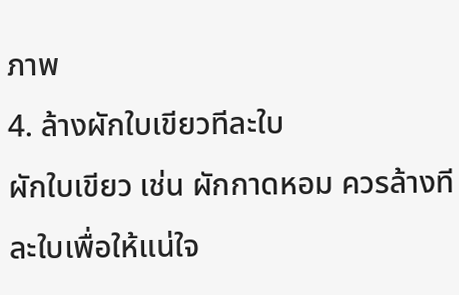ภาพ
4. ล้างผักใบเขียวทีละใบ
ผักใบเขียว เช่น ผักกาดหอม ควรล้างทีละใบเพื่อให้แน่ใจ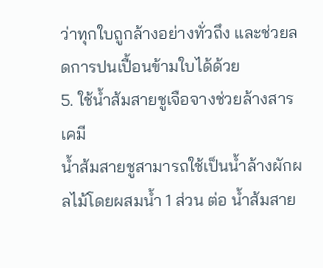ว่าทุกใบถูกล้างอย่างทั่วถึง และช่วยลดการปนเปื้อนข้ามใบได้ด้วย
5. ใช้น้ำส้มสายชูเจือจางช่วยล้างสารเคมี
น้ำส้มสายชูสามารถใช้เป็นน้ำล้างผักผลไม้โดยผสมน้ำ 1 ส่วน ต่อ น้ำส้มสาย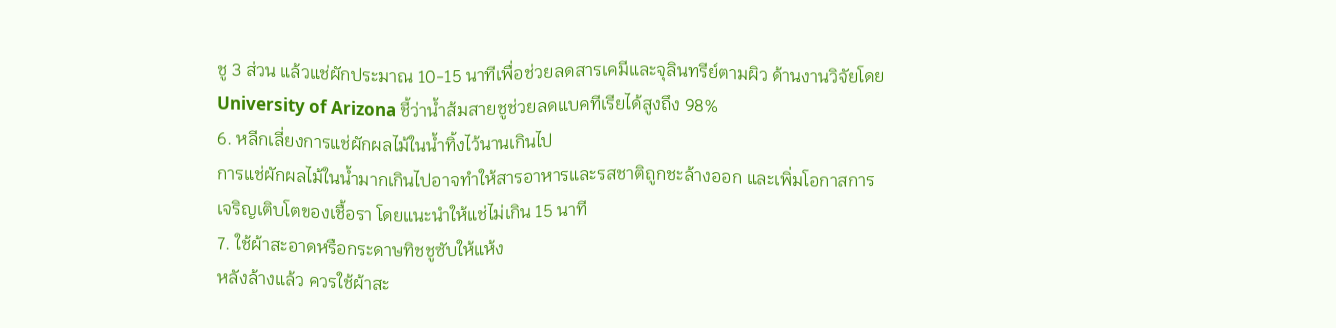ชู 3 ส่วน แล้วแช่ผักประมาณ 10-15 นาทีเพื่อช่วยลดสารเคมีและจุลินทรีย์ตามผิว ด้านงานวิจัยโดย University of Arizona ชี้ว่าน้ำส้มสายชูช่วยลดแบคทีเรียได้สูงถึง 98%
6. หลีกเลี่ยงการแช่ผักผลไม้ในน้ำทิ้งไว้นานเกินไป
การแช่ผักผลไม้ในน้ำมากเกินไปอาจทำให้สารอาหารและรสชาติถูกชะล้างออก และเพิ่มโอกาสการเจริญเติบโตของเชื้อรา โดยแนะนำให้แช่ไม่เกิน 15 นาที
7. ใช้ผ้าสะอาดหรือกระดาษทิชชูซับให้แห้ง
หลังล้างแล้ว ควรใช้ผ้าสะ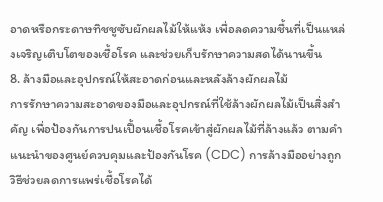อาดหรือกระดาษทิชชูซับผักผลไม้ให้แห้ง เพื่อลดความชื้นที่เป็นแหล่งเจริญเติบโตของเชื้อโรค และช่วยเก็บรักษาความสดได้นานขึ้น
8. ล้างมือและอุปกรณ์ให้สะอาดก่อนและหลังล้างผักผลไม้
การรักษาความสะอาดของมือและอุปกรณ์ที่ใช้ล้างผักผลไม้เป็นสิ่งสำคัญ เพื่อป้องกันการปนเปื้อนเชื้อโรคเข้าสู่ผักผลไม้ที่ล้างแล้ว ตามคำแนะนำของศูนย์ควบคุมและป้องกันโรค (CDC) การล้างมืออย่างถูกวิธีช่วยลดการแพร่เชื้อโรคได้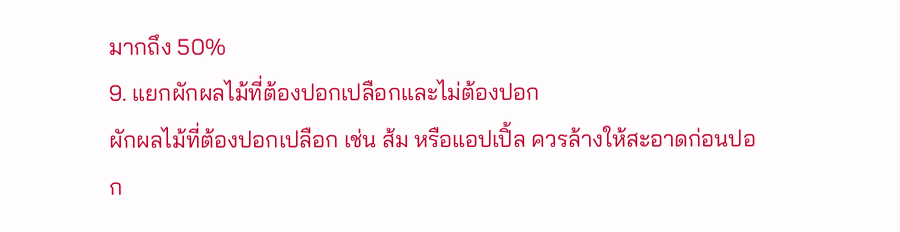มากถึง 50%
9. แยกผักผลไม้ที่ต้องปอกเปลือกและไม่ต้องปอก
ผักผลไม้ที่ต้องปอกเปลือก เช่น ส้ม หรือแอปเปิ้ล ควรล้างให้สะอาดก่อนปอก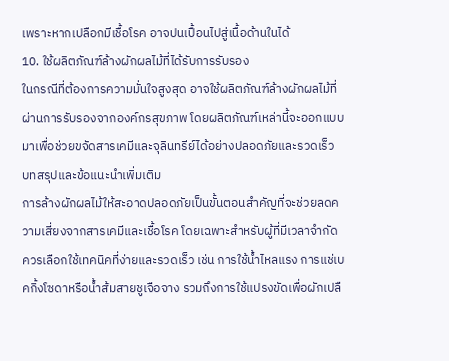เพราะหากเปลือกมีเชื้อโรค อาจปนเปื้อนไปสู่เนื้อด้านในได้
10. ใช้ผลิตภัณฑ์ล้างผักผลไม้ที่ได้รับการรับรอง
ในกรณีที่ต้องการความมั่นใจสูงสุด อาจใช้ผลิตภัณฑ์ล้างผักผลไม้ที่ผ่านการรับรองจากองค์กรสุขภาพ โดยผลิตภัณฑ์เหล่านี้จะออกแบบมาเพื่อช่วยขจัดสารเคมีและจุลินทรีย์ได้อย่างปลอดภัยและรวดเร็ว
บทสรุปและข้อแนะนำเพิ่มเติม
การล้างผักผลไม้ให้สะอาดปลอดภัยเป็นขั้นตอนสำคัญที่จะช่วยลดความเสี่ยงจากสารเคมีและเชื้อโรค โดยเฉพาะสำหรับผู้ที่มีเวลาจำกัด ควรเลือกใช้เทคนิคที่ง่ายและรวดเร็ว เช่น การใช้น้ำไหลแรง การแช่เบคกิ้งโซดาหรือน้ำส้มสายชูเจือจาง รวมถึงการใช้แปรงขัดเพื่อผักเปลื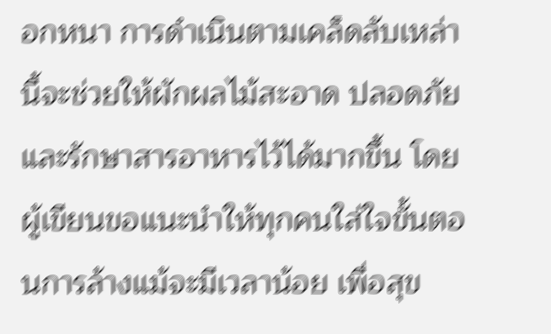อกหนา การดำเนินตามเคล็ดลับเหล่านี้จะช่วยให้ผักผลไม้สะอาด ปลอดภัย และรักษาสารอาหารไว้ได้มากขึ้น โดยผู้เขียนขอแนะนำให้ทุกคนใส่ใจขั้นตอนการล้างแม้จะมีเวลาน้อย เพื่อสุข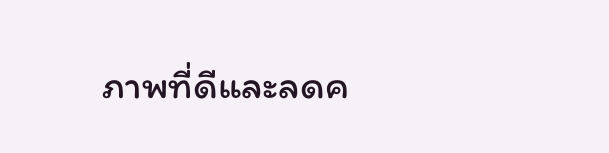ภาพที่ดีและลดค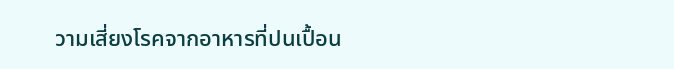วามเสี่ยงโรคจากอาหารที่ปนเปื้อน